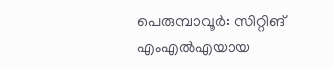പെരുമ്പാവൂർ: സിറ്റിങ് എംഎൽഎയായ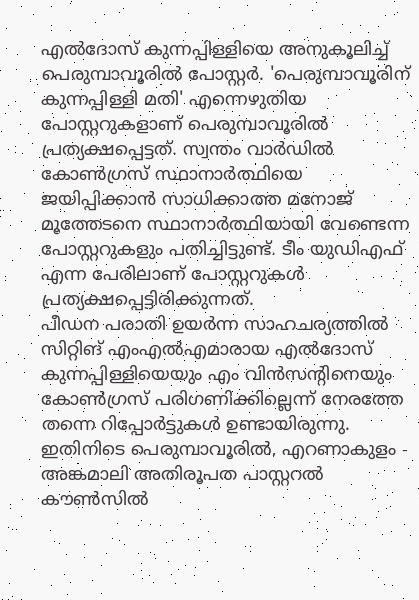എൽദോസ് കുന്നപ്പിള്ളിയെ അനുകൂലിച്ച് പെരുമ്പാവൂരിൽ പോസ്റ്റർ. 'പെരുമ്പാവൂരിന് കുന്നപ്പിള്ളി മതി' എന്നെഴുതിയ പോസ്റ്ററുകളാണ് പെരുമ്പാവൂരിൽ പ്രത്യക്ഷപ്പെട്ടത്. സ്വന്തം വാർഡിൽ കോൺഗ്രസ് സ്ഥാനാർത്ഥിയെ ജയിപ്പിക്കാൻ സാധിക്കാത്ത മനോജ് മൂത്തേടനെ സ്ഥാനാർത്ഥിയായി വേണ്ടെന്ന പോസ്റ്ററുകളും പതിച്ചിട്ടുണ്ട്. ടീം യുഡിഎഫ് എന്ന പേരിലാണ് പോസ്റ്ററുകൾ പ്രത്യക്ഷപ്പെട്ടിരിക്കുന്നത്.
പീഡന പരാതി ഉയർന്ന സാഹചര്യത്തിൽ സിറ്റിങ് എംഎൽഎമാരായ എൽദോസ് കുന്നപ്പിള്ളിയെയും എം വിൻസന്റിനെയും കോൺഗ്രസ് പരിഗണിക്കില്ലെന്ന് നേരത്തേ തന്നെ റിപ്പോർട്ടുകൾ ഉണ്ടായിരുന്നു. ഇതിനിടെ പെരുമ്പാവൂരിൽ, എറണാകുളം - അങ്കമാലി അതിരൂപത പാസ്റ്ററൽ കൗൺസിൽ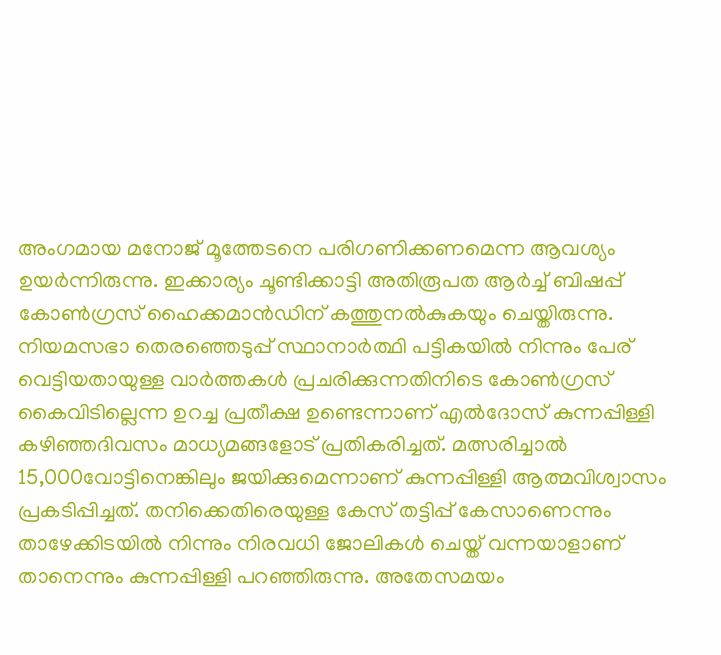അംഗമായ മനോജ് മൂത്തേടനെ പരിഗണിക്കണമെന്ന ആവശ്യം ഉയർന്നിരുന്നു. ഇക്കാര്യം ചൂണ്ടിക്കാട്ടി അതിരൂപത ആർച്ച് ബിഷപ്പ് കോൺഗ്രസ് ഹൈക്കമാൻഡിന് കത്തുനൽകുകയും ചെയ്തിരുന്നു.
നിയമസഭാ തെരഞ്ഞെടുപ്പ് സ്ഥാനാർത്ഥി പട്ടികയിൽ നിന്നും പേര് വെട്ടിയതായുള്ള വാർത്തകൾ പ്രചരിക്കുന്നതിനിടെ കോൺഗ്രസ് കൈവിടില്ലെന്ന ഉറച്ച പ്രതീക്ഷ ഉണ്ടെന്നാണ് എൽദോസ് കുന്നപ്പിള്ളി കഴിഞ്ഞദിവസം മാധ്യമങ്ങളോട് പ്രതികരിച്ചത്. മത്സരിച്ചാൽ 15,000വോട്ടിനെങ്കിലും ജയിക്കുമെന്നാണ് കുന്നപ്പിള്ളി ആത്മവിശ്വാസം പ്രകടിപ്പിച്ചത്. തനിക്കെതിരെയുള്ള കേസ് തട്ടിപ്പ് കേസാണെന്നും താഴേക്കിടയിൽ നിന്നും നിരവധി ജോലികൾ ചെയ്ത് വന്നയാളാണ് താനെന്നും കുന്നപ്പിള്ളി പറഞ്ഞിരുന്നു. അതേസമയം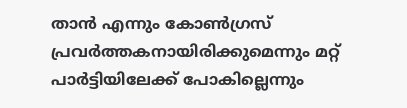താൻ എന്നും കോൺഗ്രസ് പ്രവർത്തകനായിരിക്കുമെന്നും മറ്റ് പാർട്ടിയിലേക്ക് പോകില്ലെന്നും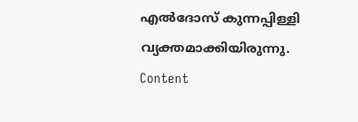എൽദോസ് കുന്നപ്പിള്ളി വ്യക്തമാക്കിയിരുന്നു.
Content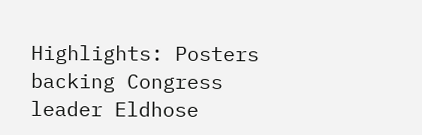Highlights: Posters backing Congress leader Eldhose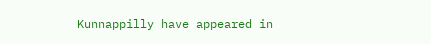Kunnappilly have appeared in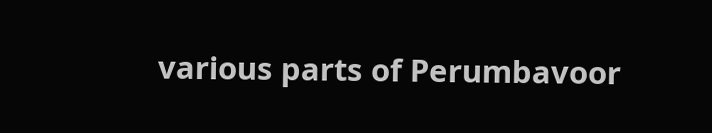various parts of Perumbavoor